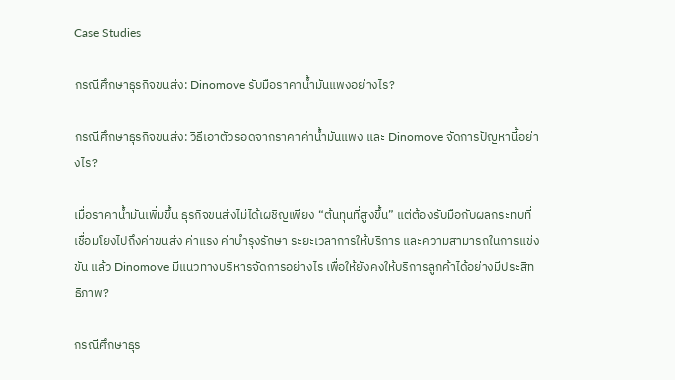Case Studies

กรณีศึกษาธุรกิจขนส่ง: Dinomove รับมือราคาน้ำมันแพงอย่างไร?

กรณีศึกษาธุรกิจขนส่ง: วิธีเอาตัวรอดจากราคาค่าน้ำมันแพง และ Dinomove จัดการปัญหานี้อย่างไร?

เมื่อราคาน้ำมันเพิ่มขึ้น ธุรกิจขนส่งไม่ได้เผชิญเพียง “ต้นทุนที่สูงขึ้น” แต่ต้องรับมือกับผลกระทบที่เชื่อมโยงไปถึงค่าขนส่ง ค่าแรง ค่าบำรุงรักษา ระยะเวลาการให้บริการ และความสามารถในการแข่งขัน แล้ว Dinomove มีแนวทางบริหารจัดการอย่างไร เพื่อให้ยังคงให้บริการลูกค้าได้อย่างมีประสิทธิภาพ?

กรณีศึกษาธุร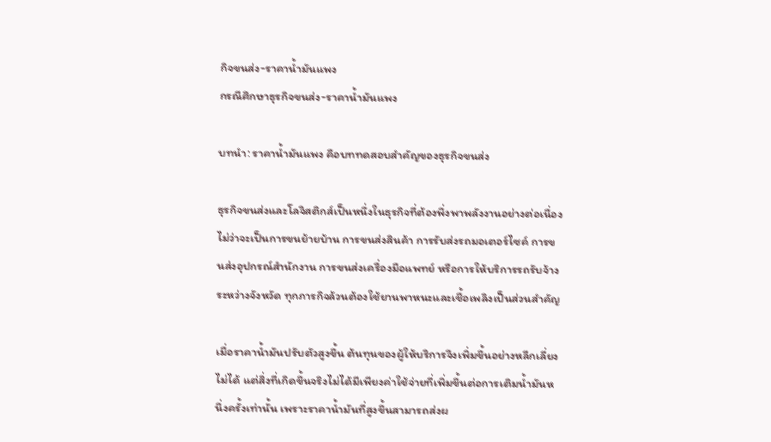กิจขนส่ง-ราคาน้ำมันแพง
กรณีศึกษาธุรกิจขนส่ง-ราคาน้ำมันแพง

บทนำ: ราคาน้ำมันแพง คือบททดสอบสำคัญของธุรกิจขนส่ง

ธุรกิจขนส่งและโลจิสติกส์เป็นหนึ่งในธุรกิจที่ต้องพึ่งพาพลังงานอย่างต่อเนื่อง ไม่ว่าจะเป็นการขนย้ายบ้าน การขนส่งสินค้า การรับส่งรถมอเตอร์ไซค์ การขนส่งอุปกรณ์สำนักงาน การขนส่งเครื่องมือแพทย์ หรือการให้บริการรถรับจ้างระหว่างจังหวัด ทุกภารกิจล้วนต้องใช้ยานพาหนะและเชื้อเพลิงเป็นส่วนสำคัญ

เมื่อราคาน้ำมันปรับตัวสูงขึ้น ต้นทุนของผู้ให้บริการจึงเพิ่มขึ้นอย่างหลีกเลี่ยงไม่ได้ แต่สิ่งที่เกิดขึ้นจริงไม่ได้มีเพียงค่าใช้จ่ายที่เพิ่มขึ้นต่อการเติมน้ำมันหนึ่งครั้งเท่านั้น เพราะราคาน้ำมันที่สูงขึ้นสามารถส่งผ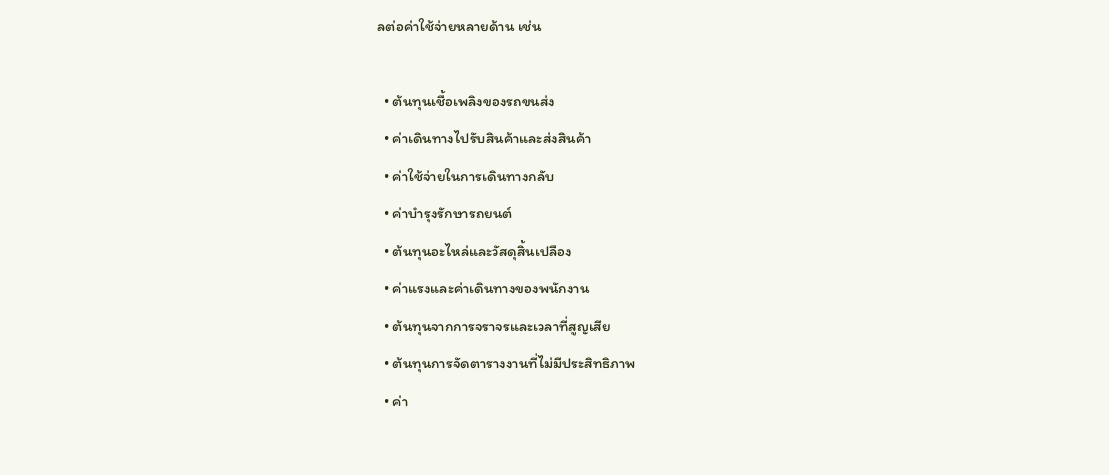ลต่อค่าใช้จ่ายหลายด้าน เช่น

  • ต้นทุนเชื้อเพลิงของรถขนส่ง
  • ค่าเดินทางไปรับสินค้าและส่งสินค้า
  • ค่าใช้จ่ายในการเดินทางกลับ
  • ค่าบำรุงรักษารถยนต์
  • ต้นทุนอะไหล่และวัสดุสิ้นเปลือง
  • ค่าแรงและค่าเดินทางของพนักงาน
  • ต้นทุนจากการจราจรและเวลาที่สูญเสีย
  • ต้นทุนการจัดตารางงานที่ไม่มีประสิทธิภาพ
  • ค่า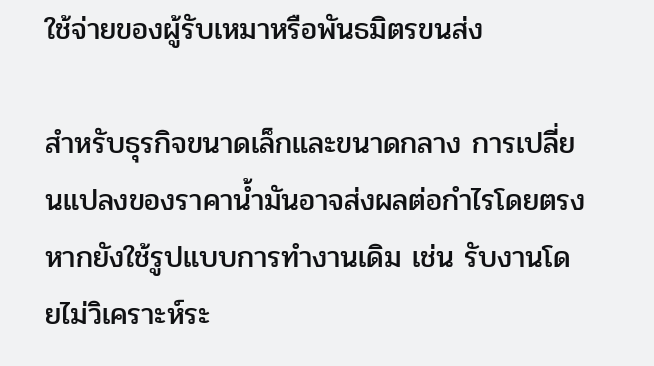ใช้จ่ายของผู้รับเหมาหรือพันธมิตรขนส่ง

สำหรับธุรกิจขนาดเล็กและขนาดกลาง การเปลี่ยนแปลงของราคาน้ำมันอาจส่งผลต่อกำไรโดยตรง หากยังใช้รูปแบบการทำงานเดิม เช่น รับงานโดยไม่วิเคราะห์ระ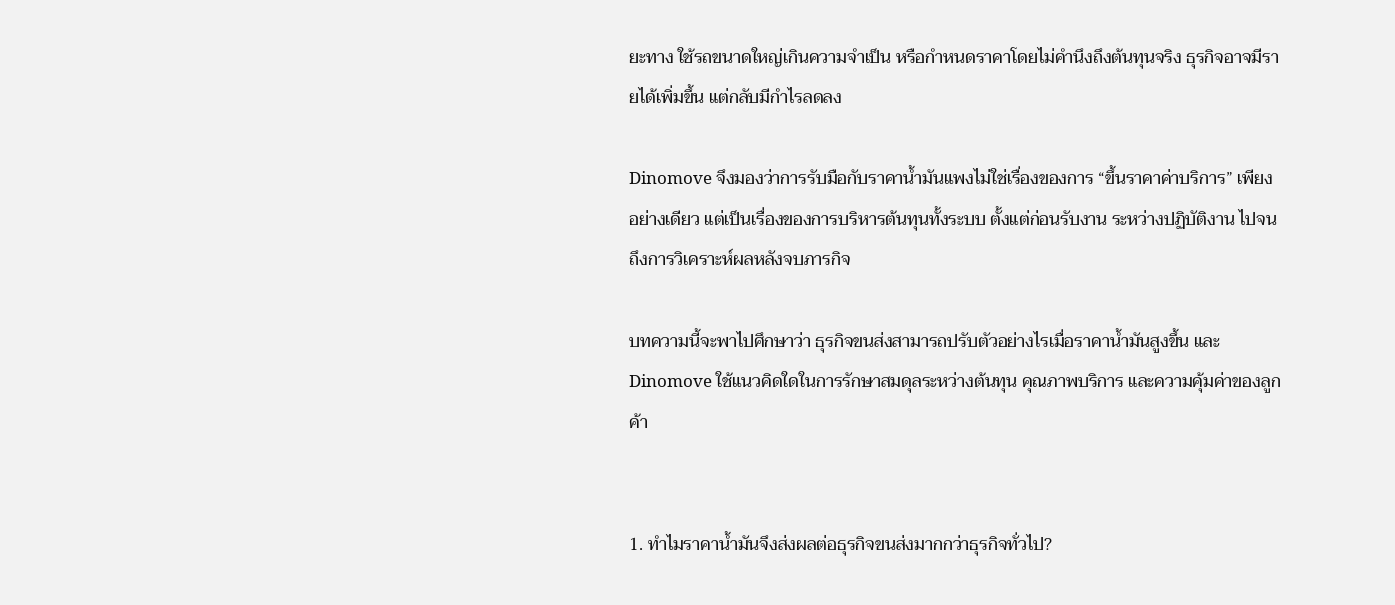ยะทาง ใช้รถขนาดใหญ่เกินความจำเป็น หรือกำหนดราคาโดยไม่คำนึงถึงต้นทุนจริง ธุรกิจอาจมีรายได้เพิ่มขึ้น แต่กลับมีกำไรลดลง

Dinomove จึงมองว่าการรับมือกับราคาน้ำมันแพงไม่ใช่เรื่องของการ “ขึ้นราคาค่าบริการ” เพียงอย่างเดียว แต่เป็นเรื่องของการบริหารต้นทุนทั้งระบบ ตั้งแต่ก่อนรับงาน ระหว่างปฏิบัติงาน ไปจนถึงการวิเคราะห์ผลหลังจบภารกิจ

บทความนี้จะพาไปศึกษาว่า ธุรกิจขนส่งสามารถปรับตัวอย่างไรเมื่อราคาน้ำมันสูงขึ้น และ Dinomove ใช้แนวคิดใดในการรักษาสมดุลระหว่างต้นทุน คุณภาพบริการ และความคุ้มค่าของลูกค้า


1. ทำไมราคาน้ำมันจึงส่งผลต่อธุรกิจขนส่งมากกว่าธุรกิจทั่วไป?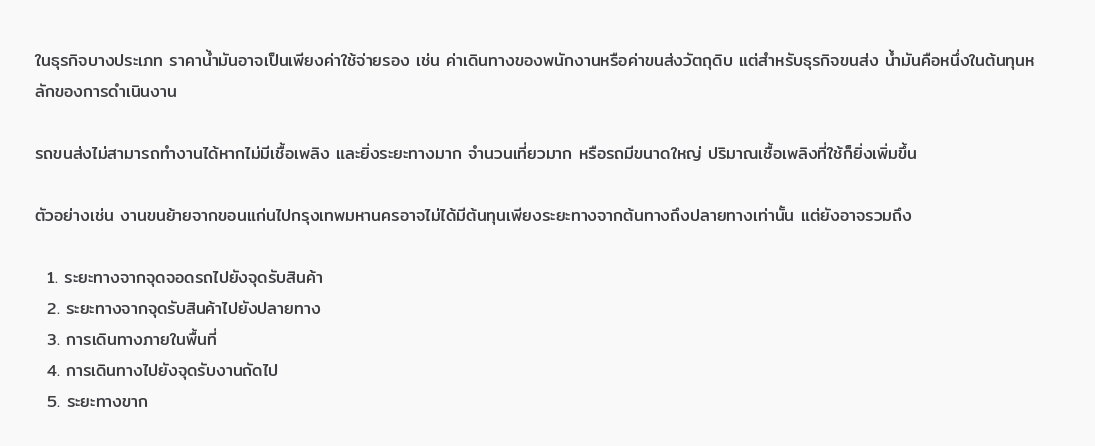ในธุรกิจบางประเภท ราคาน้ำมันอาจเป็นเพียงค่าใช้จ่ายรอง เช่น ค่าเดินทางของพนักงานหรือค่าขนส่งวัตถุดิบ แต่สำหรับธุรกิจขนส่ง น้ำมันคือหนึ่งในต้นทุนหลักของการดำเนินงาน

รถขนส่งไม่สามารถทำงานได้หากไม่มีเชื้อเพลิง และยิ่งระยะทางมาก จำนวนเที่ยวมาก หรือรถมีขนาดใหญ่ ปริมาณเชื้อเพลิงที่ใช้ก็ยิ่งเพิ่มขึ้น

ตัวอย่างเช่น งานขนย้ายจากขอนแก่นไปกรุงเทพมหานครอาจไม่ได้มีต้นทุนเพียงระยะทางจากต้นทางถึงปลายทางเท่านั้น แต่ยังอาจรวมถึง

  1. ระยะทางจากจุดจอดรถไปยังจุดรับสินค้า
  2. ระยะทางจากจุดรับสินค้าไปยังปลายทาง
  3. การเดินทางภายในพื้นที่
  4. การเดินทางไปยังจุดรับงานถัดไป
  5. ระยะทางขาก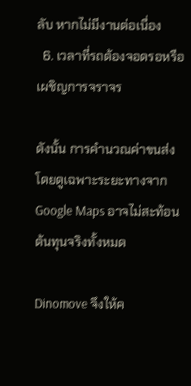ลับ หากไม่มีงานต่อเนื่อง
  6. เวลาที่รถต้องจอดรอหรือเผชิญการจราจร

ดังนั้น การคำนวณค่าขนส่งโดยดูเฉพาะระยะทางจาก Google Maps อาจไม่สะท้อนต้นทุนจริงทั้งหมด

Dinomove จึงให้ค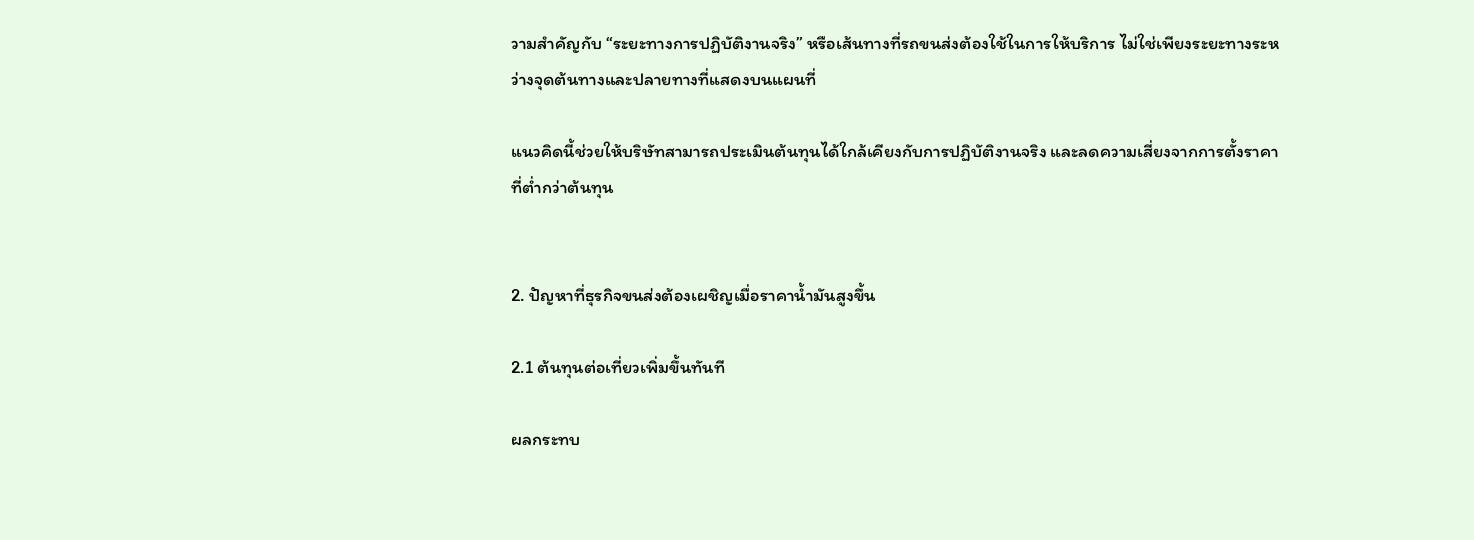วามสำคัญกับ “ระยะทางการปฏิบัติงานจริง” หรือเส้นทางที่รถขนส่งต้องใช้ในการให้บริการ ไม่ใช่เพียงระยะทางระหว่างจุดต้นทางและปลายทางที่แสดงบนแผนที่

แนวคิดนี้ช่วยให้บริษัทสามารถประเมินต้นทุนได้ใกล้เคียงกับการปฏิบัติงานจริง และลดความเสี่ยงจากการตั้งราคาที่ต่ำกว่าต้นทุน


2. ปัญหาที่ธุรกิจขนส่งต้องเผชิญเมื่อราคาน้ำมันสูงขึ้น

2.1 ต้นทุนต่อเที่ยวเพิ่มขึ้นทันที

ผลกระทบ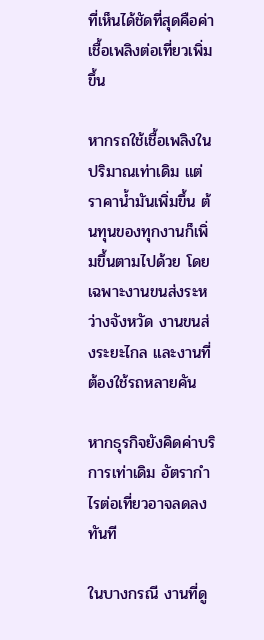ที่เห็นได้ชัดที่สุดคือค่าเชื้อเพลิงต่อเที่ยวเพิ่มขึ้น

หากรถใช้เชื้อเพลิงในปริมาณเท่าเดิม แต่ราคาน้ำมันเพิ่มขึ้น ต้นทุนของทุกงานก็เพิ่มขึ้นตามไปด้วย โดยเฉพาะงานขนส่งระหว่างจังหวัด งานขนส่งระยะไกล และงานที่ต้องใช้รถหลายคัน

หากธุรกิจยังคิดค่าบริการเท่าเดิม อัตรากำไรต่อเที่ยวอาจลดลงทันที

ในบางกรณี งานที่ดู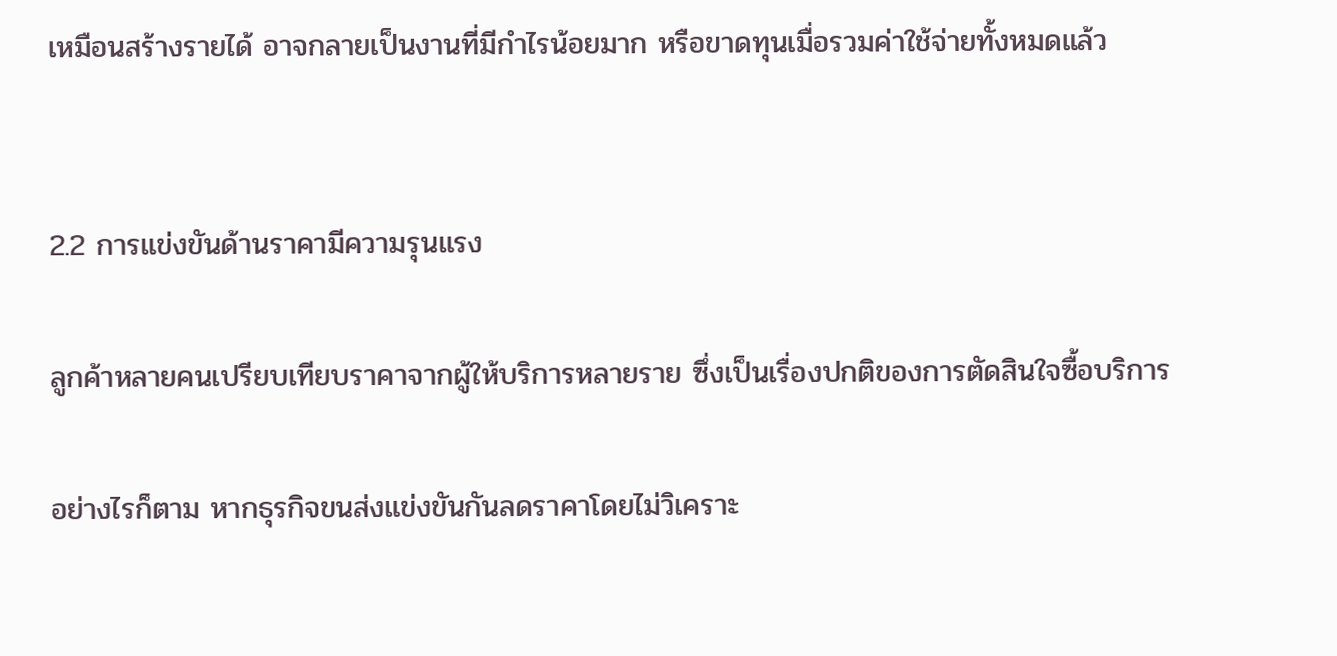เหมือนสร้างรายได้ อาจกลายเป็นงานที่มีกำไรน้อยมาก หรือขาดทุนเมื่อรวมค่าใช้จ่ายทั้งหมดแล้ว


2.2 การแข่งขันด้านราคามีความรุนแรง

ลูกค้าหลายคนเปรียบเทียบราคาจากผู้ให้บริการหลายราย ซึ่งเป็นเรื่องปกติของการตัดสินใจซื้อบริการ

อย่างไรก็ตาม หากธุรกิจขนส่งแข่งขันกันลดราคาโดยไม่วิเคราะ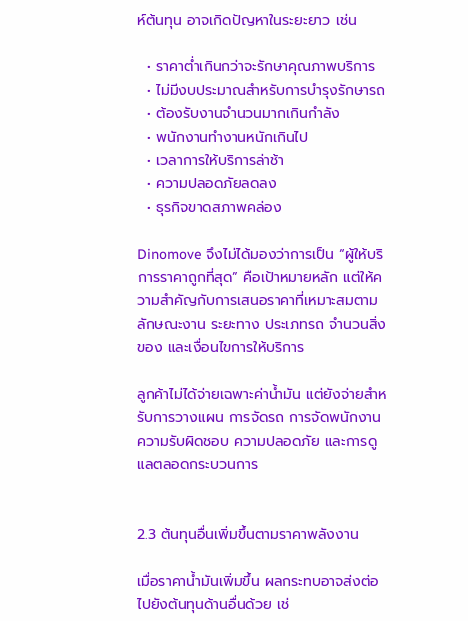ห์ต้นทุน อาจเกิดปัญหาในระยะยาว เช่น

  • ราคาต่ำเกินกว่าจะรักษาคุณภาพบริการ
  • ไม่มีงบประมาณสำหรับการบำรุงรักษารถ
  • ต้องรับงานจำนวนมากเกินกำลัง
  • พนักงานทำงานหนักเกินไป
  • เวลาการให้บริการล่าช้า
  • ความปลอดภัยลดลง
  • ธุรกิจขาดสภาพคล่อง

Dinomove จึงไม่ได้มองว่าการเป็น “ผู้ให้บริการราคาถูกที่สุด” คือเป้าหมายหลัก แต่ให้ความสำคัญกับการเสนอราคาที่เหมาะสมตามลักษณะงาน ระยะทาง ประเภทรถ จำนวนสิ่งของ และเงื่อนไขการให้บริการ

ลูกค้าไม่ได้จ่ายเฉพาะค่าน้ำมัน แต่ยังจ่ายสำหรับการวางแผน การจัดรถ การจัดพนักงาน ความรับผิดชอบ ความปลอดภัย และการดูแลตลอดกระบวนการ


2.3 ต้นทุนอื่นเพิ่มขึ้นตามราคาพลังงาน

เมื่อราคาน้ำมันเพิ่มขึ้น ผลกระทบอาจส่งต่อไปยังต้นทุนด้านอื่นด้วย เช่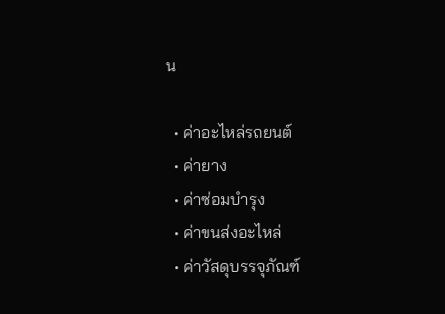น

  • ค่าอะไหล่รถยนต์
  • ค่ายาง
  • ค่าซ่อมบำรุง
  • ค่าขนส่งอะไหล่
  • ค่าวัสดุบรรจุภัณฑ์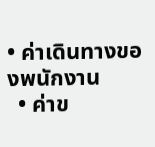• ค่าเดินทางของพนักงาน
  • ค่าข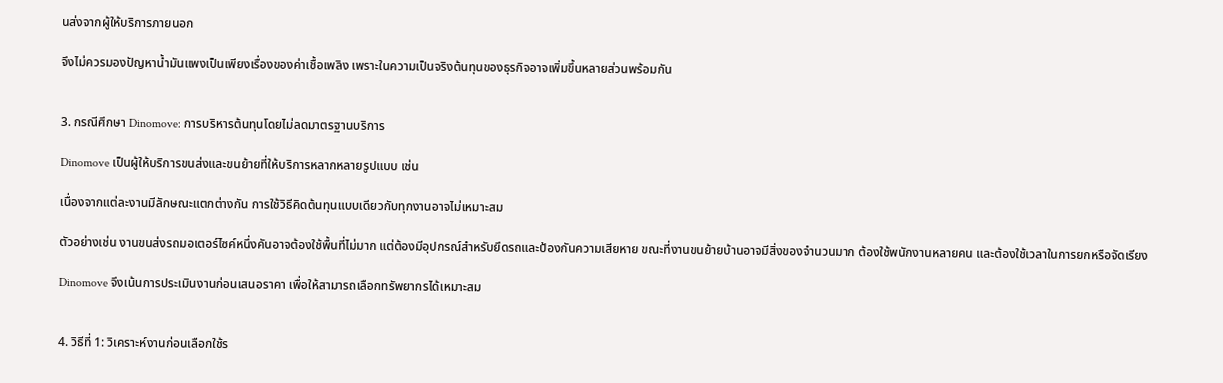นส่งจากผู้ให้บริการภายนอก

จึงไม่ควรมองปัญหาน้ำมันแพงเป็นเพียงเรื่องของค่าเชื้อเพลิง เพราะในความเป็นจริงต้นทุนของธุรกิจอาจเพิ่มขึ้นหลายส่วนพร้อมกัน


3. กรณีศึกษา Dinomove: การบริหารต้นทุนโดยไม่ลดมาตรฐานบริการ

Dinomove เป็นผู้ให้บริการขนส่งและขนย้ายที่ให้บริการหลากหลายรูปแบบ เช่น

เนื่องจากแต่ละงานมีลักษณะแตกต่างกัน การใช้วิธีคิดต้นทุนแบบเดียวกับทุกงานอาจไม่เหมาะสม

ตัวอย่างเช่น งานขนส่งรถมอเตอร์ไซค์หนึ่งคันอาจต้องใช้พื้นที่ไม่มาก แต่ต้องมีอุปกรณ์สำหรับยึดรถและป้องกันความเสียหาย ขณะที่งานขนย้ายบ้านอาจมีสิ่งของจำนวนมาก ต้องใช้พนักงานหลายคน และต้องใช้เวลาในการยกหรือจัดเรียง

Dinomove จึงเน้นการประเมินงานก่อนเสนอราคา เพื่อให้สามารถเลือกทรัพยากรได้เหมาะสม


4. วิธีที่ 1: วิเคราะห์งานก่อนเลือกใช้ร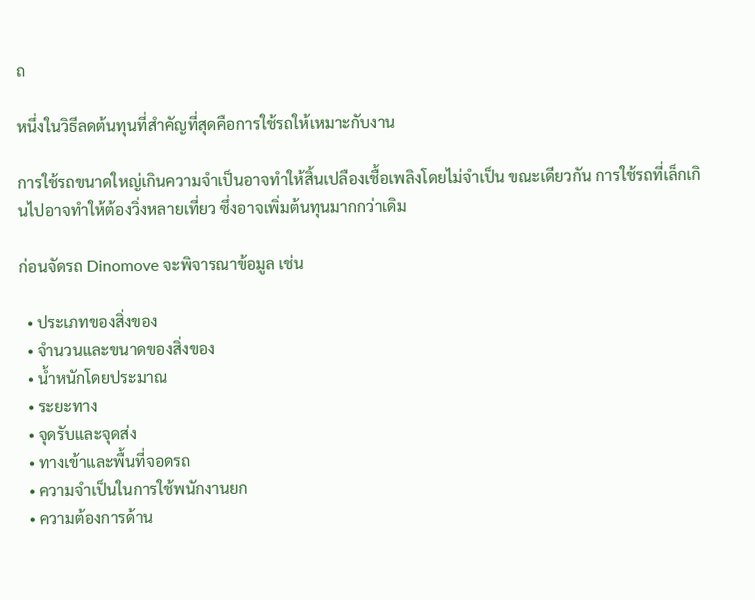ถ

หนึ่งในวิธีลดต้นทุนที่สำคัญที่สุดคือการใช้รถให้เหมาะกับงาน

การใช้รถขนาดใหญ่เกินความจำเป็นอาจทำให้สิ้นเปลืองเชื้อเพลิงโดยไม่จำเป็น ขณะเดียวกัน การใช้รถที่เล็กเกินไปอาจทำให้ต้องวิ่งหลายเที่ยว ซึ่งอาจเพิ่มต้นทุนมากกว่าเดิม

ก่อนจัดรถ Dinomove จะพิจารณาข้อมูล เช่น

  • ประเภทของสิ่งของ
  • จำนวนและขนาดของสิ่งของ
  • น้ำหนักโดยประมาณ
  • ระยะทาง
  • จุดรับและจุดส่ง
  • ทางเข้าและพื้นที่จอดรถ
  • ความจำเป็นในการใช้พนักงานยก
  • ความต้องการด้าน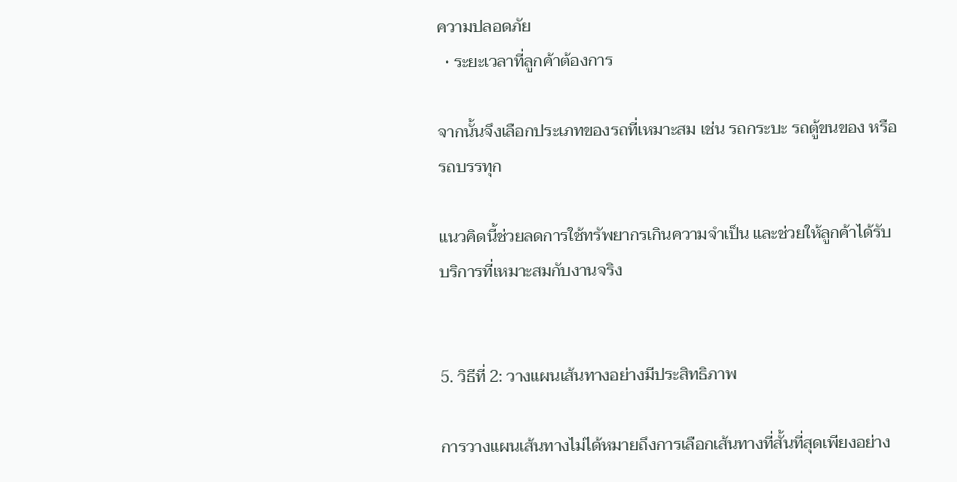ความปลอดภัย
  • ระยะเวลาที่ลูกค้าต้องการ

จากนั้นจึงเลือกประเภทของรถที่เหมาะสม เช่น รถกระบะ รถตู้ขนของ หรือรถบรรทุก

แนวคิดนี้ช่วยลดการใช้ทรัพยากรเกินความจำเป็น และช่วยให้ลูกค้าได้รับบริการที่เหมาะสมกับงานจริง


5. วิธีที่ 2: วางแผนเส้นทางอย่างมีประสิทธิภาพ

การวางแผนเส้นทางไม่ได้หมายถึงการเลือกเส้นทางที่สั้นที่สุดเพียงอย่าง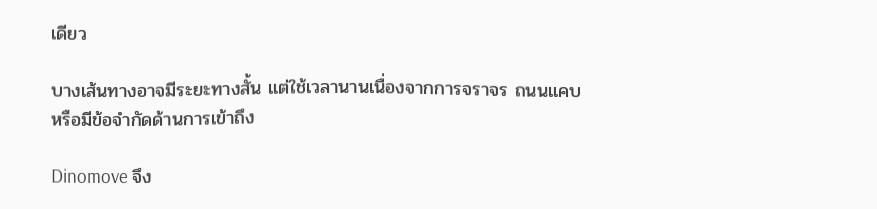เดียว

บางเส้นทางอาจมีระยะทางสั้น แต่ใช้เวลานานเนื่องจากการจราจร ถนนแคบ หรือมีข้อจำกัดด้านการเข้าถึง

Dinomove จึง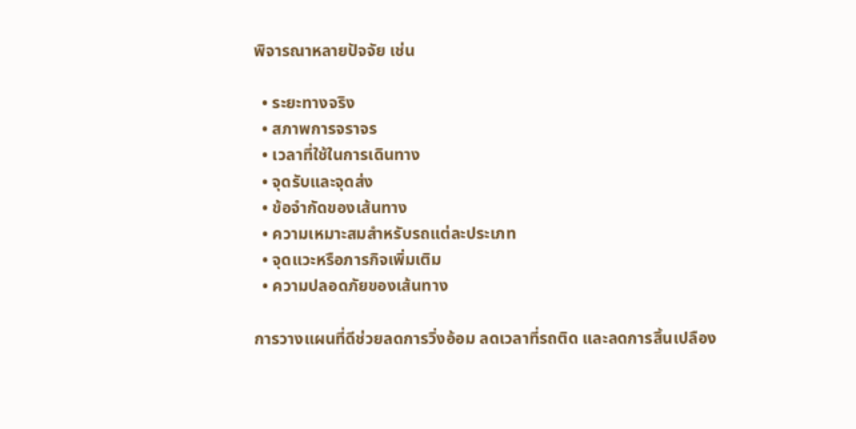พิจารณาหลายปัจจัย เช่น

  • ระยะทางจริง
  • สภาพการจราจร
  • เวลาที่ใช้ในการเดินทาง
  • จุดรับและจุดส่ง
  • ข้อจำกัดของเส้นทาง
  • ความเหมาะสมสำหรับรถแต่ละประเภท
  • จุดแวะหรือภารกิจเพิ่มเติม
  • ความปลอดภัยของเส้นทาง

การวางแผนที่ดีช่วยลดการวิ่งอ้อม ลดเวลาที่รถติด และลดการสิ้นเปลือง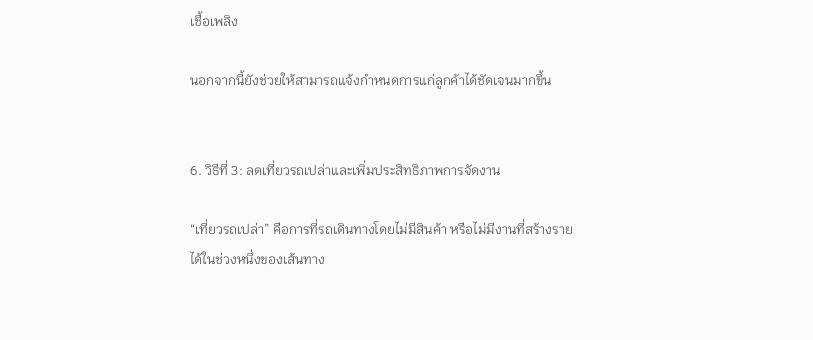เชื้อเพลิง

นอกจากนี้ยังช่วยให้สามารถแจ้งกำหนดการแก่ลูกค้าได้ชัดเจนมากขึ้น


6. วิธีที่ 3: ลดเที่ยวรถเปล่าและเพิ่มประสิทธิภาพการจัดงาน

“เที่ยวรถเปล่า” คือการที่รถเดินทางโดยไม่มีสินค้า หรือไม่มีงานที่สร้างรายได้ในช่วงหนึ่งของเส้นทาง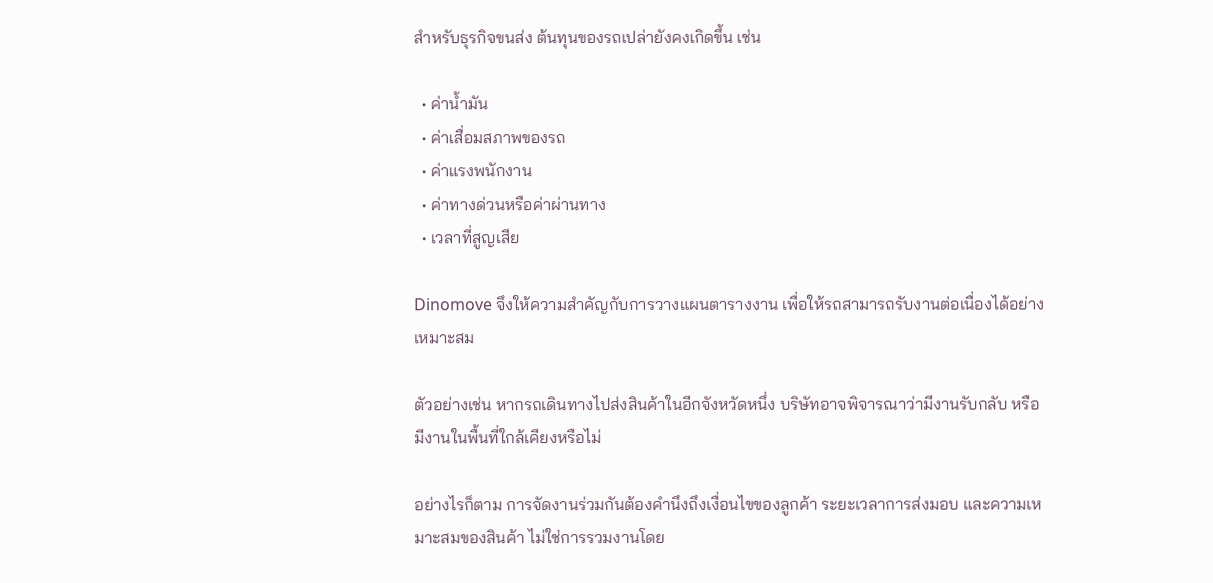สำหรับธุรกิจขนส่ง ต้นทุนของรถเปล่ายังคงเกิดขึ้น เช่น

  • ค่าน้ำมัน
  • ค่าเสื่อมสภาพของรถ
  • ค่าแรงพนักงาน
  • ค่าทางด่วนหรือค่าผ่านทาง
  • เวลาที่สูญเสีย

Dinomove จึงให้ความสำคัญกับการวางแผนตารางงาน เพื่อให้รถสามารถรับงานต่อเนื่องได้อย่างเหมาะสม

ตัวอย่างเช่น หากรถเดินทางไปส่งสินค้าในอีกจังหวัดหนึ่ง บริษัทอาจพิจารณาว่ามีงานรับกลับ หรือมีงานในพื้นที่ใกล้เคียงหรือไม่

อย่างไรก็ตาม การจัดงานร่วมกันต้องคำนึงถึงเงื่อนไขของลูกค้า ระยะเวลาการส่งมอบ และความเหมาะสมของสินค้า ไม่ใช่การรวมงานโดย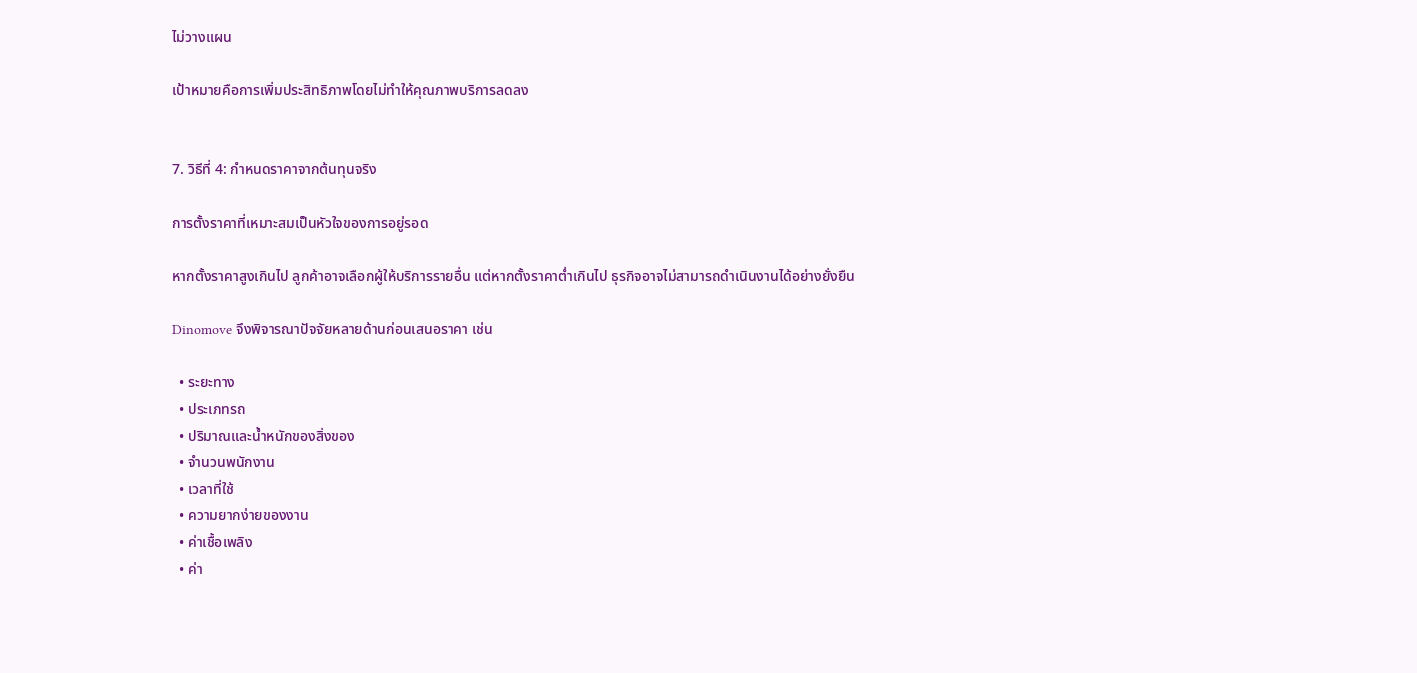ไม่วางแผน

เป้าหมายคือการเพิ่มประสิทธิภาพโดยไม่ทำให้คุณภาพบริการลดลง


7. วิธีที่ 4: กำหนดราคาจากต้นทุนจริง

การตั้งราคาที่เหมาะสมเป็นหัวใจของการอยู่รอด

หากตั้งราคาสูงเกินไป ลูกค้าอาจเลือกผู้ให้บริการรายอื่น แต่หากตั้งราคาต่ำเกินไป ธุรกิจอาจไม่สามารถดำเนินงานได้อย่างยั่งยืน

Dinomove จึงพิจารณาปัจจัยหลายด้านก่อนเสนอราคา เช่น

  • ระยะทาง
  • ประเภทรถ
  • ปริมาณและน้ำหนักของสิ่งของ
  • จำนวนพนักงาน
  • เวลาที่ใช้
  • ความยากง่ายของงาน
  • ค่าเชื้อเพลิง
  • ค่า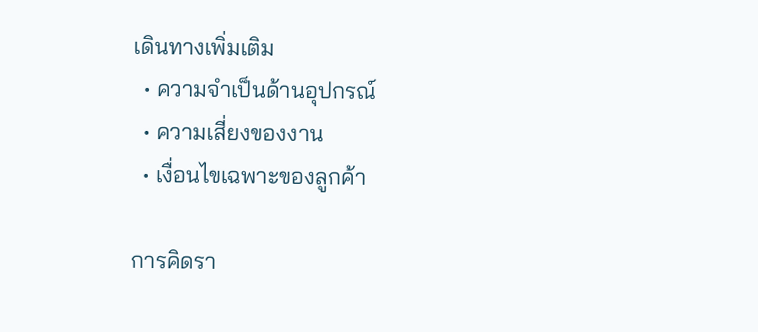เดินทางเพิ่มเติม
  • ความจำเป็นด้านอุปกรณ์
  • ความเสี่ยงของงาน
  • เงื่อนไขเฉพาะของลูกค้า

การคิดรา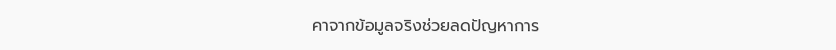คาจากข้อมูลจริงช่วยลดปัญหาการ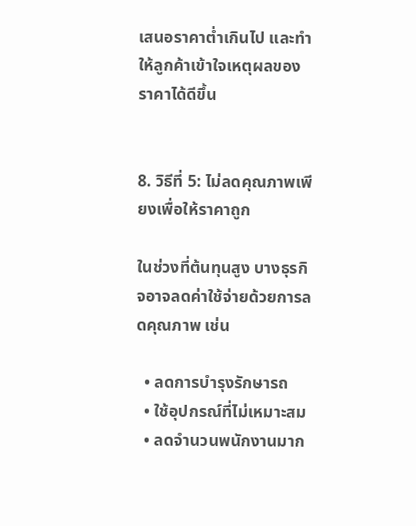เสนอราคาต่ำเกินไป และทำให้ลูกค้าเข้าใจเหตุผลของราคาได้ดีขึ้น


8. วิธีที่ 5: ไม่ลดคุณภาพเพียงเพื่อให้ราคาถูก

ในช่วงที่ต้นทุนสูง บางธุรกิจอาจลดค่าใช้จ่ายด้วยการลดคุณภาพ เช่น

  • ลดการบำรุงรักษารถ
  • ใช้อุปกรณ์ที่ไม่เหมาะสม
  • ลดจำนวนพนักงานมาก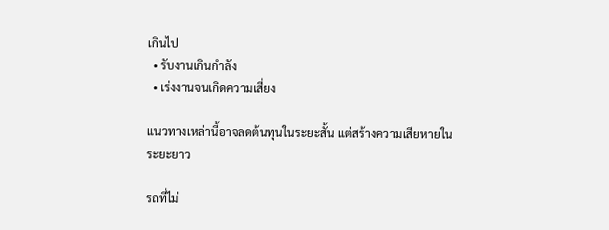เกินไป
  • รับงานเกินกำลัง
  • เร่งงานจนเกิดความเสี่ยง

แนวทางเหล่านี้อาจลดต้นทุนในระยะสั้น แต่สร้างความเสียหายในระยะยาว

รถที่ไม่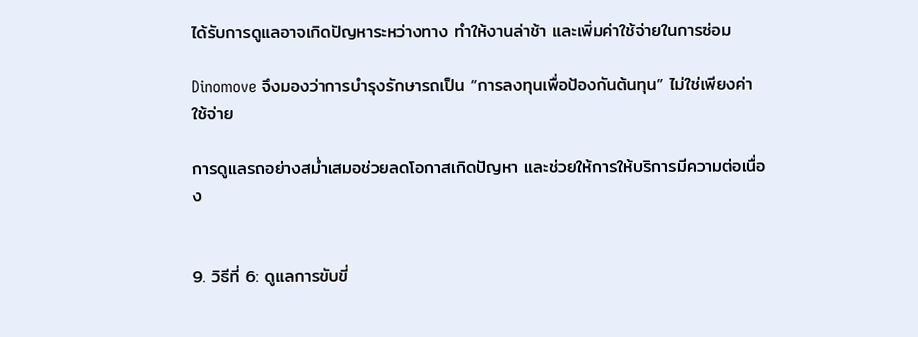ได้รับการดูแลอาจเกิดปัญหาระหว่างทาง ทำให้งานล่าช้า และเพิ่มค่าใช้จ่ายในการซ่อม

Dinomove จึงมองว่าการบำรุงรักษารถเป็น “การลงทุนเพื่อป้องกันต้นทุน” ไม่ใช่เพียงค่าใช้จ่าย

การดูแลรถอย่างสม่ำเสมอช่วยลดโอกาสเกิดปัญหา และช่วยให้การให้บริการมีความต่อเนื่อง


9. วิธีที่ 6: ดูแลการขับขี่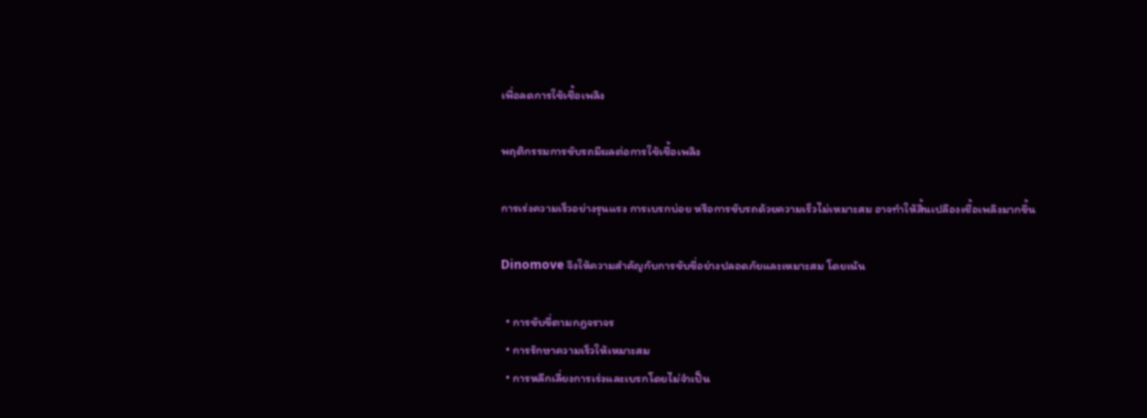เพื่อลดการใช้เชื้อเพลิง

พฤติกรรมการขับรถมีผลต่อการใช้เชื้อเพลิง

การเร่งความเร็วอย่างรุนแรง การเบรกบ่อย หรือการขับรถด้วยความเร็วไม่เหมาะสม อาจทำให้สิ้นเปลืองเชื้อเพลิงมากขึ้น

Dinomove จึงให้ความสำคัญกับการขับขี่อย่างปลอดภัยและเหมาะสม โดยเน้น

  • การขับขี่ตามกฎจราจร
  • การรักษาความเร็วให้เหมาะสม
  • การหลีกเลี่ยงการเร่งและเบรกโดยไม่จำเป็น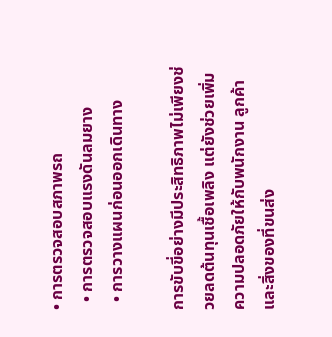• การตรวจสอบสภาพรถ
  • การตรวจสอบแรงดันลมยาง
  • การวางแผนก่อนออกเดินทาง

การขับขี่อย่างมีประสิทธิภาพไม่เพียงช่วยลดต้นทุนเชื้อเพลิง แต่ยังช่วยเพิ่มความปลอดภัยให้กับพนักงาน ลูกค้า และสิ่งของที่ขนส่ง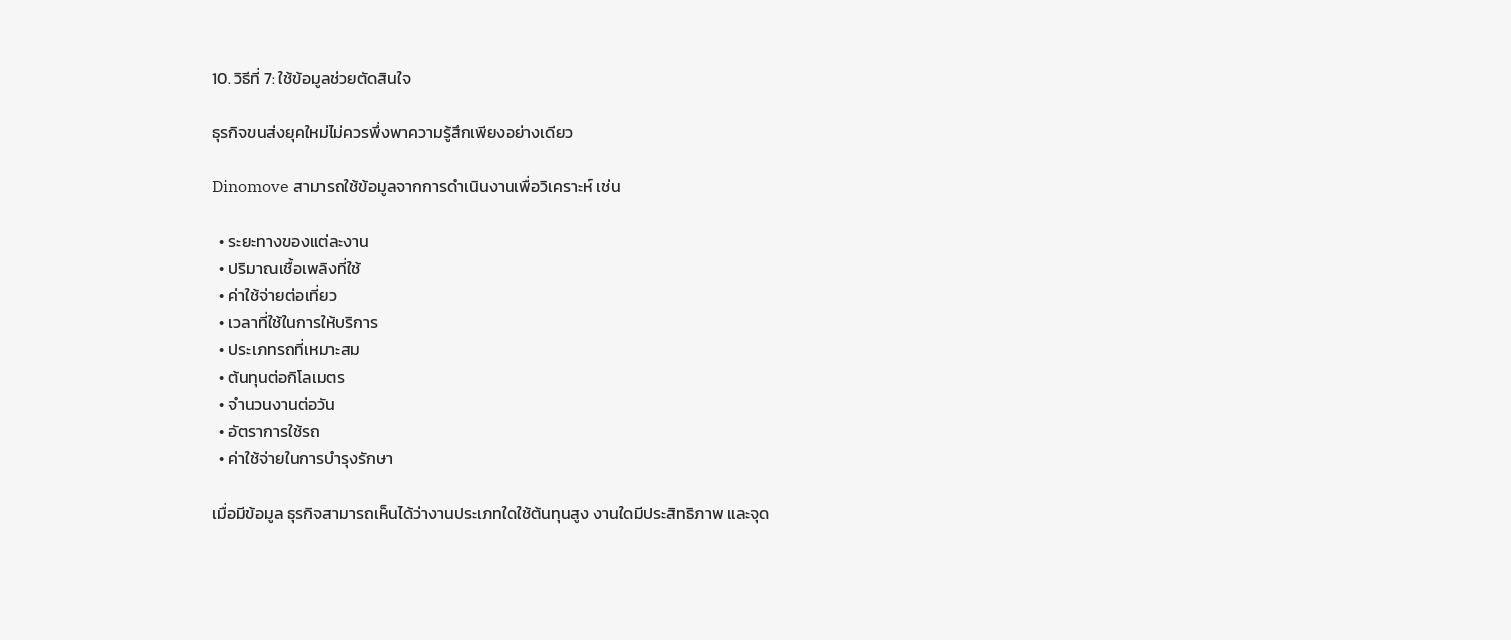10. วิธีที่ 7: ใช้ข้อมูลช่วยตัดสินใจ

ธุรกิจขนส่งยุคใหม่ไม่ควรพึ่งพาความรู้สึกเพียงอย่างเดียว

Dinomove สามารถใช้ข้อมูลจากการดำเนินงานเพื่อวิเคราะห์ เช่น

  • ระยะทางของแต่ละงาน
  • ปริมาณเชื้อเพลิงที่ใช้
  • ค่าใช้จ่ายต่อเที่ยว
  • เวลาที่ใช้ในการให้บริการ
  • ประเภทรถที่เหมาะสม
  • ต้นทุนต่อกิโลเมตร
  • จำนวนงานต่อวัน
  • อัตราการใช้รถ
  • ค่าใช้จ่ายในการบำรุงรักษา

เมื่อมีข้อมูล ธุรกิจสามารถเห็นได้ว่างานประเภทใดใช้ต้นทุนสูง งานใดมีประสิทธิภาพ และจุด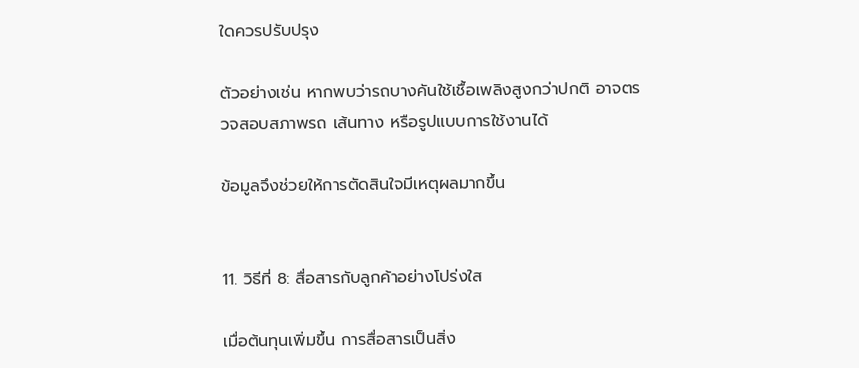ใดควรปรับปรุง

ตัวอย่างเช่น หากพบว่ารถบางคันใช้เชื้อเพลิงสูงกว่าปกติ อาจตรวจสอบสภาพรถ เส้นทาง หรือรูปแบบการใช้งานได้

ข้อมูลจึงช่วยให้การตัดสินใจมีเหตุผลมากขึ้น


11. วิธีที่ 8: สื่อสารกับลูกค้าอย่างโปร่งใส

เมื่อต้นทุนเพิ่มขึ้น การสื่อสารเป็นสิ่ง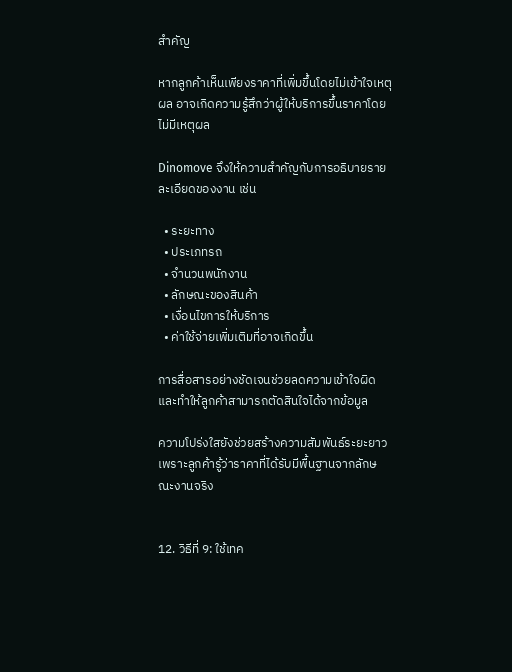สำคัญ

หากลูกค้าเห็นเพียงราคาที่เพิ่มขึ้นโดยไม่เข้าใจเหตุผล อาจเกิดความรู้สึกว่าผู้ให้บริการขึ้นราคาโดยไม่มีเหตุผล

Dinomove จึงให้ความสำคัญกับการอธิบายรายละเอียดของงาน เช่น

  • ระยะทาง
  • ประเภทรถ
  • จำนวนพนักงาน
  • ลักษณะของสินค้า
  • เงื่อนไขการให้บริการ
  • ค่าใช้จ่ายเพิ่มเติมที่อาจเกิดขึ้น

การสื่อสารอย่างชัดเจนช่วยลดความเข้าใจผิด และทำให้ลูกค้าสามารถตัดสินใจได้จากข้อมูล

ความโปร่งใสยังช่วยสร้างความสัมพันธ์ระยะยาว เพราะลูกค้ารู้ว่าราคาที่ได้รับมีพื้นฐานจากลักษณะงานจริง


12. วิธีที่ 9: ใช้เทค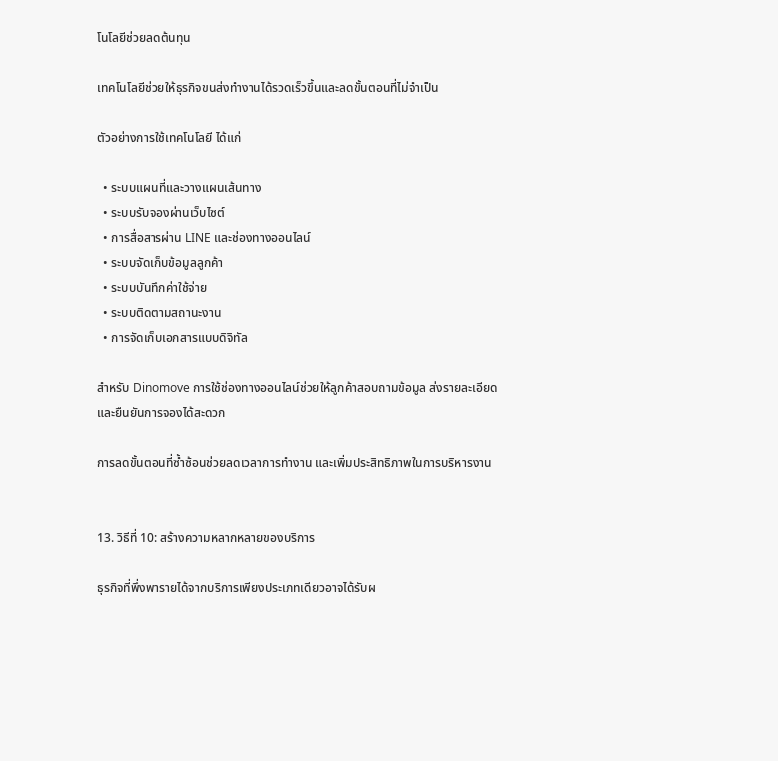โนโลยีช่วยลดต้นทุน

เทคโนโลยีช่วยให้ธุรกิจขนส่งทำงานได้รวดเร็วขึ้นและลดขั้นตอนที่ไม่จำเป็น

ตัวอย่างการใช้เทคโนโลยี ได้แก่

  • ระบบแผนที่และวางแผนเส้นทาง
  • ระบบรับจองผ่านเว็บไซต์
  • การสื่อสารผ่าน LINE และช่องทางออนไลน์
  • ระบบจัดเก็บข้อมูลลูกค้า
  • ระบบบันทึกค่าใช้จ่าย
  • ระบบติดตามสถานะงาน
  • การจัดเก็บเอกสารแบบดิจิทัล

สำหรับ Dinomove การใช้ช่องทางออนไลน์ช่วยให้ลูกค้าสอบถามข้อมูล ส่งรายละเอียด และยืนยันการจองได้สะดวก

การลดขั้นตอนที่ซ้ำซ้อนช่วยลดเวลาการทำงาน และเพิ่มประสิทธิภาพในการบริหารงาน


13. วิธีที่ 10: สร้างความหลากหลายของบริการ

ธุรกิจที่พึ่งพารายได้จากบริการเพียงประเภทเดียวอาจได้รับผ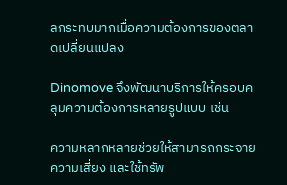ลกระทบมากเมื่อความต้องการของตลาดเปลี่ยนแปลง

Dinomove จึงพัฒนาบริการให้ครอบคลุมความต้องการหลายรูปแบบ เช่น

ความหลากหลายช่วยให้สามารถกระจายความเสี่ยง และใช้ทรัพ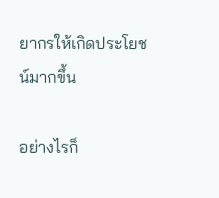ยากรให้เกิดประโยชน์มากขึ้น

อย่างไรก็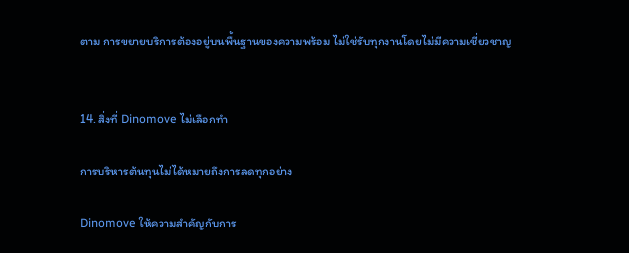ตาม การขยายบริการต้องอยู่บนพื้นฐานของความพร้อม ไม่ใช่รับทุกงานโดยไม่มีความเชี่ยวชาญ


14. สิ่งที่ Dinomove ไม่เลือกทำ

การบริหารต้นทุนไม่ได้หมายถึงการลดทุกอย่าง

Dinomove ให้ความสำคัญกับการ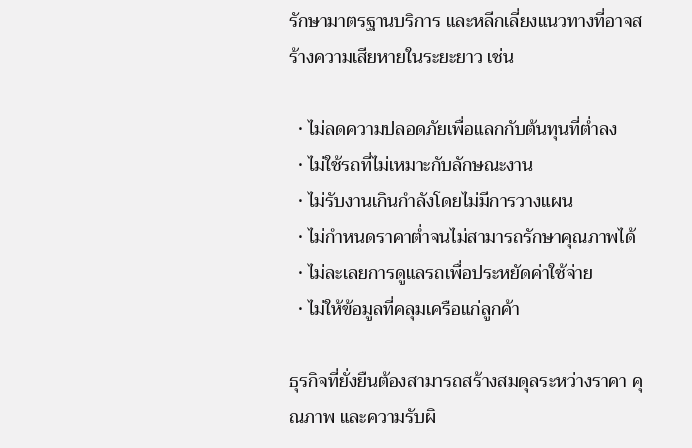รักษามาตรฐานบริการ และหลีกเลี่ยงแนวทางที่อาจสร้างความเสียหายในระยะยาว เช่น

  • ไม่ลดความปลอดภัยเพื่อแลกกับต้นทุนที่ต่ำลง
  • ไม่ใช้รถที่ไม่เหมาะกับลักษณะงาน
  • ไม่รับงานเกินกำลังโดยไม่มีการวางแผน
  • ไม่กำหนดราคาต่ำจนไม่สามารถรักษาคุณภาพได้
  • ไม่ละเลยการดูแลรถเพื่อประหยัดค่าใช้จ่าย
  • ไม่ให้ข้อมูลที่คลุมเครือแก่ลูกค้า

ธุรกิจที่ยั่งยืนต้องสามารถสร้างสมดุลระหว่างราคา คุณภาพ และความรับผิ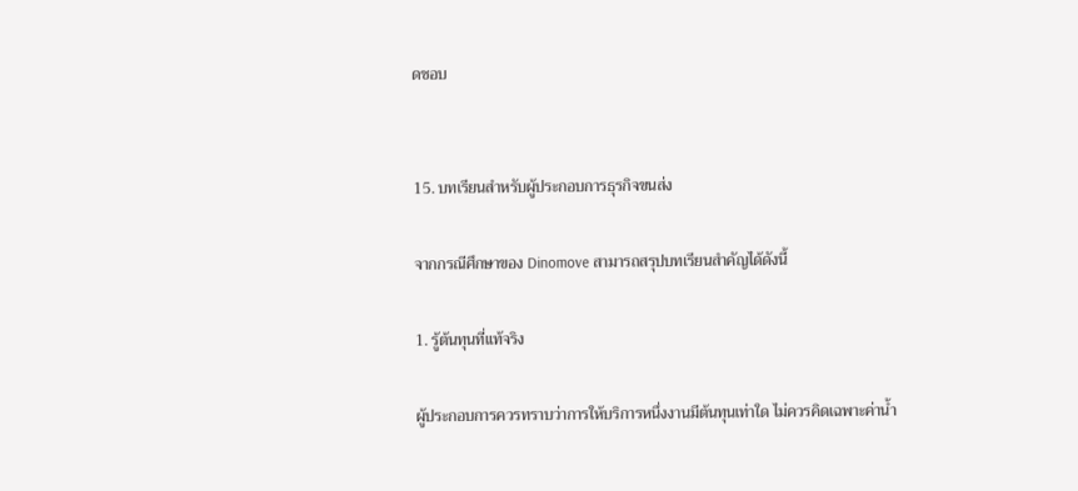ดชอบ


15. บทเรียนสำหรับผู้ประกอบการธุรกิจขนส่ง

จากกรณีศึกษาของ Dinomove สามารถสรุปบทเรียนสำคัญได้ดังนี้

1. รู้ต้นทุนที่แท้จริง

ผู้ประกอบการควรทราบว่าการให้บริการหนึ่งงานมีต้นทุนเท่าใด ไม่ควรคิดเฉพาะค่าน้ำ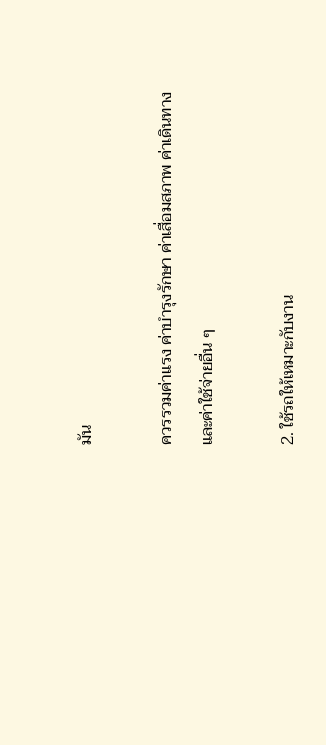มัน

ควรรวมค่าแรง ค่าบำรุงรักษา ค่าเสื่อมสภาพ ค่าเดินทาง และค่าใช้จ่ายอื่น ๆ

2. ใช้รถให้เหมาะกับงาน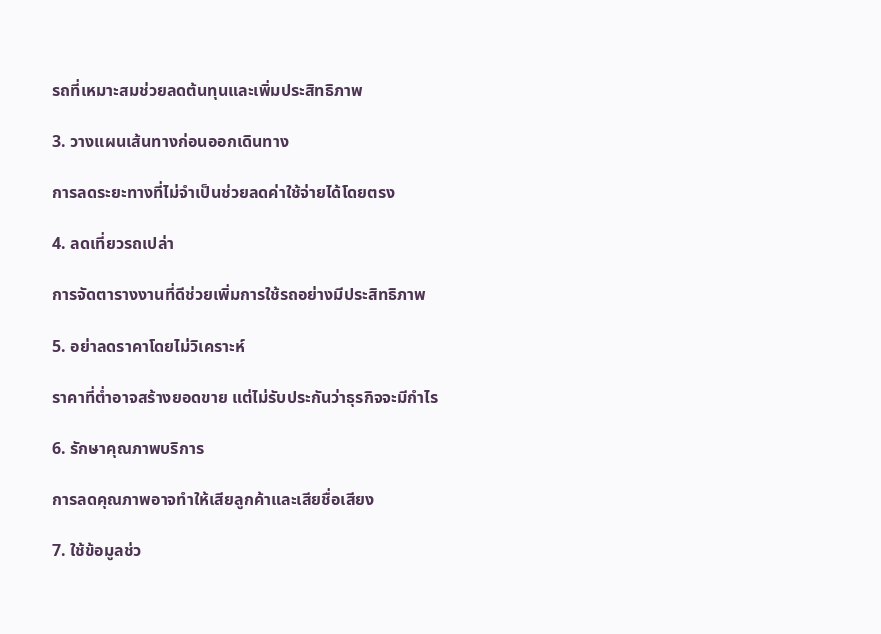รถที่เหมาะสมช่วยลดต้นทุนและเพิ่มประสิทธิภาพ

3. วางแผนเส้นทางก่อนออกเดินทาง

การลดระยะทางที่ไม่จำเป็นช่วยลดค่าใช้จ่ายได้โดยตรง

4. ลดเที่ยวรถเปล่า

การจัดตารางงานที่ดีช่วยเพิ่มการใช้รถอย่างมีประสิทธิภาพ

5. อย่าลดราคาโดยไม่วิเคราะห์

ราคาที่ต่ำอาจสร้างยอดขาย แต่ไม่รับประกันว่าธุรกิจจะมีกำไร

6. รักษาคุณภาพบริการ

การลดคุณภาพอาจทำให้เสียลูกค้าและเสียชื่อเสียง

7. ใช้ข้อมูลช่ว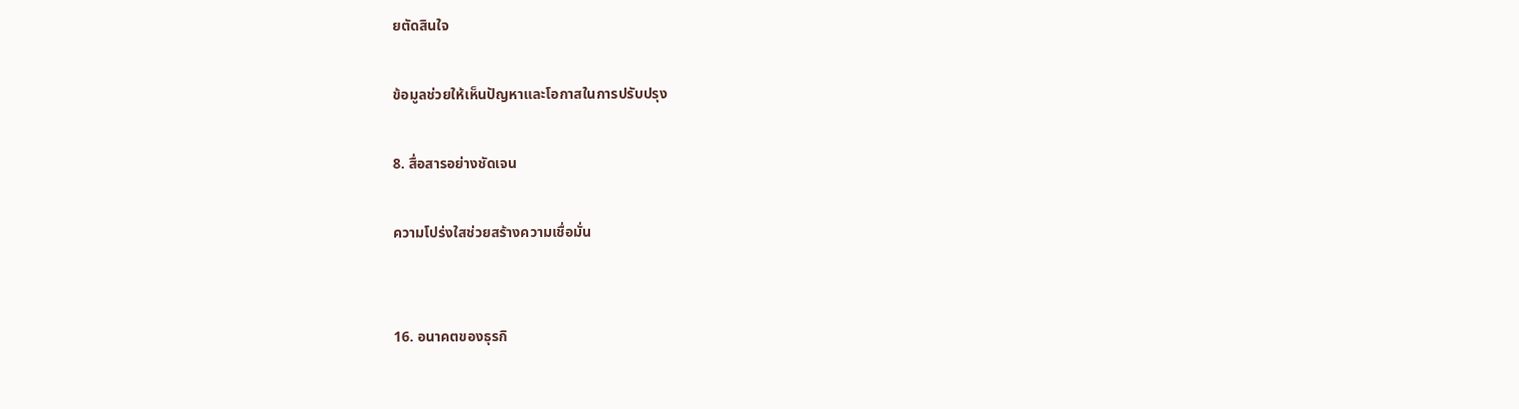ยตัดสินใจ

ข้อมูลช่วยให้เห็นปัญหาและโอกาสในการปรับปรุง

8. สื่อสารอย่างชัดเจน

ความโปร่งใสช่วยสร้างความเชื่อมั่น


16. อนาคตของธุรกิ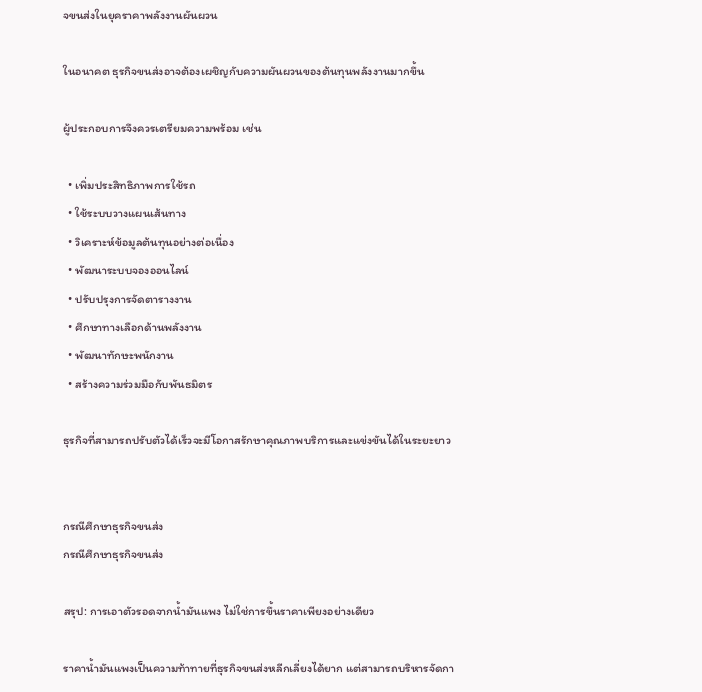จขนส่งในยุคราคาพลังงานผันผวน

ในอนาคต ธุรกิจขนส่งอาจต้องเผชิญกับความผันผวนของต้นทุนพลังงานมากขึ้น

ผู้ประกอบการจึงควรเตรียมความพร้อม เช่น

  • เพิ่มประสิทธิภาพการใช้รถ
  • ใช้ระบบวางแผนเส้นทาง
  • วิเคราะห์ข้อมูลต้นทุนอย่างต่อเนื่อง
  • พัฒนาระบบจองออนไลน์
  • ปรับปรุงการจัดตารางงาน
  • ศึกษาทางเลือกด้านพลังงาน
  • พัฒนาทักษะพนักงาน
  • สร้างความร่วมมือกับพันธมิตร

ธุรกิจที่สามารถปรับตัวได้เร็วจะมีโอกาสรักษาคุณภาพบริการและแข่งขันได้ในระยะยาว


กรณีศึกษาธุรกิจขนส่ง
กรณีศึกษาธุรกิจขนส่ง

สรุป: การเอาตัวรอดจากน้ำมันแพง ไม่ใช่การขึ้นราคาเพียงอย่างเดียว

ราคาน้ำมันแพงเป็นความท้าทายที่ธุรกิจขนส่งหลีกเลี่ยงได้ยาก แต่สามารถบริหารจัดกา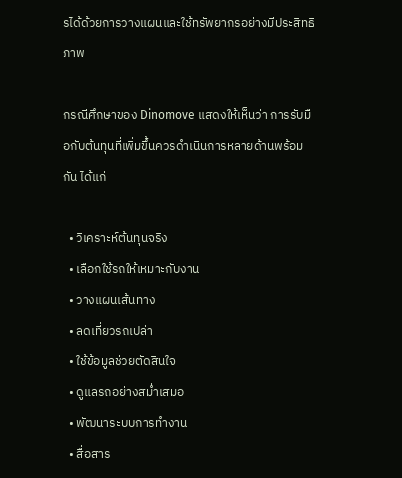รได้ด้วยการวางแผนและใช้ทรัพยากรอย่างมีประสิทธิภาพ

กรณีศึกษาของ Dinomove แสดงให้เห็นว่า การรับมือกับต้นทุนที่เพิ่มขึ้นควรดำเนินการหลายด้านพร้อมกัน ได้แก่

  • วิเคราะห์ต้นทุนจริง
  • เลือกใช้รถให้เหมาะกับงาน
  • วางแผนเส้นทาง
  • ลดเที่ยวรถเปล่า
  • ใช้ข้อมูลช่วยตัดสินใจ
  • ดูแลรถอย่างสม่ำเสมอ
  • พัฒนาระบบการทำงาน
  • สื่อสาร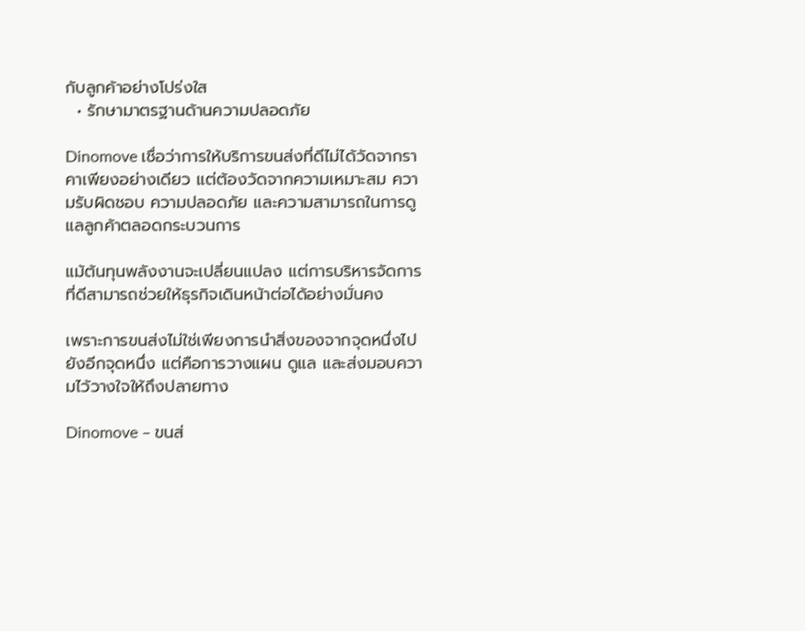กับลูกค้าอย่างโปร่งใส
  • รักษามาตรฐานด้านความปลอดภัย

Dinomove เชื่อว่าการให้บริการขนส่งที่ดีไม่ได้วัดจากราคาเพียงอย่างเดียว แต่ต้องวัดจากความเหมาะสม ความรับผิดชอบ ความปลอดภัย และความสามารถในการดูแลลูกค้าตลอดกระบวนการ

แม้ต้นทุนพลังงานจะเปลี่ยนแปลง แต่การบริหารจัดการที่ดีสามารถช่วยให้ธุรกิจเดินหน้าต่อได้อย่างมั่นคง

เพราะการขนส่งไม่ใช่เพียงการนำสิ่งของจากจุดหนึ่งไปยังอีกจุดหนึ่ง แต่คือการวางแผน ดูแล และส่งมอบความไว้วางใจให้ถึงปลายทาง

Dinomove – ขนส่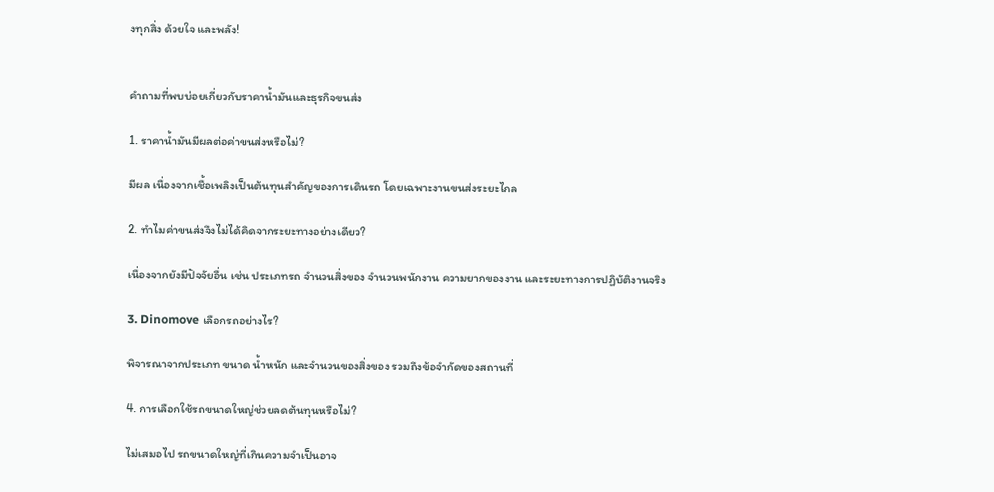งทุกสิ่ง ด้วยใจ และพลัง!


คำถามที่พบบ่อยเกี่ยวกับราคาน้ำมันและธุรกิจขนส่ง

1. ราคาน้ำมันมีผลต่อค่าขนส่งหรือไม่?

มีผล เนื่องจากเชื้อเพลิงเป็นต้นทุนสำคัญของการเดินรถ โดยเฉพาะงานขนส่งระยะไกล

2. ทำไมค่าขนส่งจึงไม่ได้คิดจากระยะทางอย่างเดียว?

เนื่องจากยังมีปัจจัยอื่น เช่น ประเภทรถ จำนวนสิ่งของ จำนวนพนักงาน ความยากของงาน และระยะทางการปฏิบัติงานจริง

3. Dinomove เลือกรถอย่างไร?

พิจารณาจากประเภท ขนาด น้ำหนัก และจำนวนของสิ่งของ รวมถึงข้อจำกัดของสถานที่

4. การเลือกใช้รถขนาดใหญ่ช่วยลดต้นทุนหรือไม่?

ไม่เสมอไป รถขนาดใหญ่ที่เกินความจำเป็นอาจ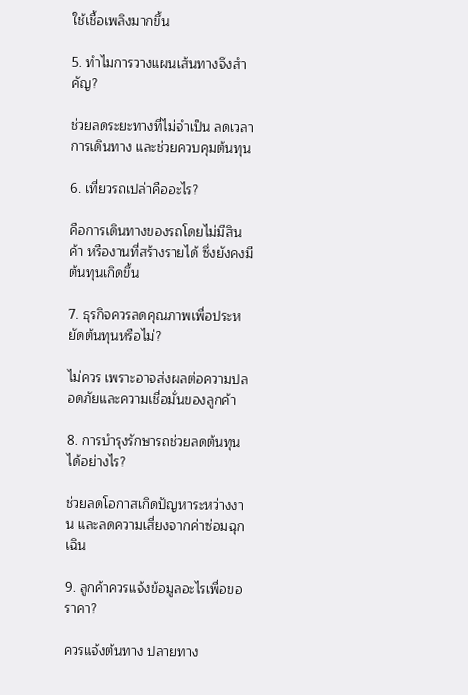ใช้เชื้อเพลิงมากขึ้น

5. ทำไมการวางแผนเส้นทางจึงสำคัญ?

ช่วยลดระยะทางที่ไม่จำเป็น ลดเวลาการเดินทาง และช่วยควบคุมต้นทุน

6. เที่ยวรถเปล่าคืออะไร?

คือการเดินทางของรถโดยไม่มีสินค้า หรืองานที่สร้างรายได้ ซึ่งยังคงมีต้นทุนเกิดขึ้น

7. ธุรกิจควรลดคุณภาพเพื่อประหยัดต้นทุนหรือไม่?

ไม่ควร เพราะอาจส่งผลต่อความปลอดภัยและความเชื่อมั่นของลูกค้า

8. การบำรุงรักษารถช่วยลดต้นทุนได้อย่างไร?

ช่วยลดโอกาสเกิดปัญหาระหว่างงาน และลดความเสี่ยงจากค่าซ่อมฉุกเฉิน

9. ลูกค้าควรแจ้งข้อมูลอะไรเพื่อขอราคา?

ควรแจ้งต้นทาง ปลายทาง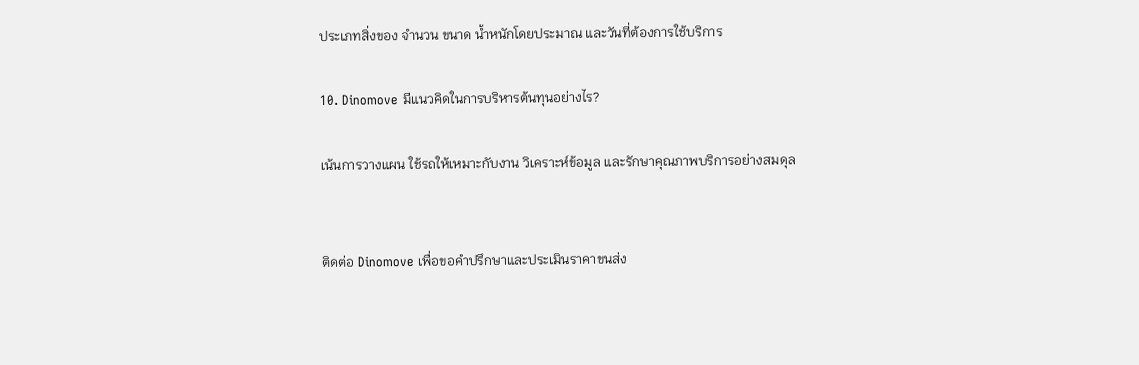ประเภทสิ่งของ จำนวน ขนาด น้ำหนักโดยประมาณ และวันที่ต้องการใช้บริการ

10. Dinomove มีแนวคิดในการบริหารต้นทุนอย่างไร?

เน้นการวางแผน ใช้รถให้เหมาะกับงาน วิเคราะห์ข้อมูล และรักษาคุณภาพบริการอย่างสมดุล


ติดต่อ Dinomove เพื่อขอคำปรึกษาและประเมินราคาขนส่ง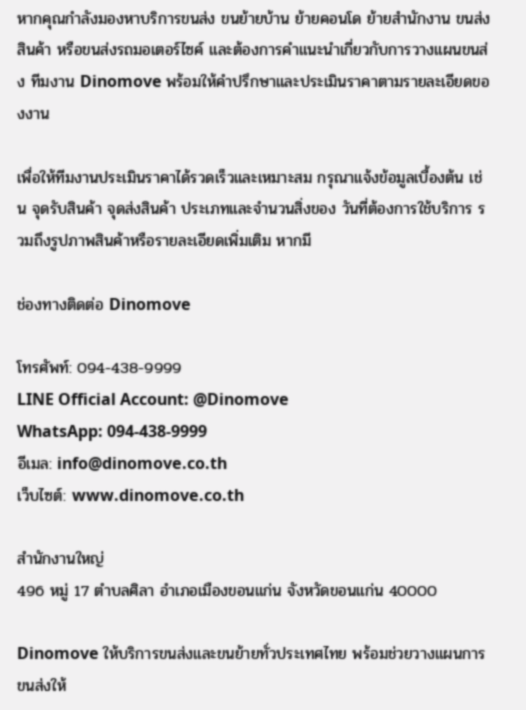หากคุณกำลังมองหาบริการขนส่ง ขนย้ายบ้าน ย้ายคอนโด ย้ายสำนักงาน ขนส่งสินค้า หรือขนส่งรถมอเตอร์ไซค์ และต้องการคำแนะนำเกี่ยวกับการวางแผนขนส่ง ทีมงาน Dinomove พร้อมให้คำปรึกษาและประเมินราคาตามรายละเอียดของงาน

เพื่อให้ทีมงานประเมินราคาได้รวดเร็วและเหมาะสม กรุณาแจ้งข้อมูลเบื้องต้น เช่น จุดรับสินค้า จุดส่งสินค้า ประเภทและจำนวนสิ่งของ วันที่ต้องการใช้บริการ รวมถึงรูปภาพสินค้าหรือรายละเอียดเพิ่มเติม หากมี

ช่องทางติดต่อ Dinomove

โทรศัพท์: 094-438-9999
LINE Official Account: @Dinomove
WhatsApp: 094-438-9999
อีเมล: info@dinomove.co.th
เว็บไซต์: www.dinomove.co.th

สำนักงานใหญ่
496 หมู่ 17 ตำบลศิลา อำเภอเมืองขอนแก่น จังหวัดขอนแก่น 40000

Dinomove ให้บริการขนส่งและขนย้ายทั่วประเทศไทย พร้อมช่วยวางแผนการขนส่งให้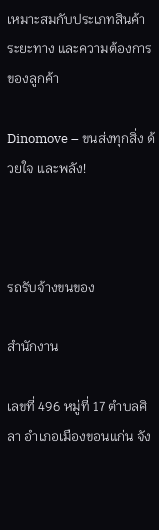เหมาะสมกับประเภทสินค้า ระยะทาง และความต้องการของลูกค้า

Dinomove – ขนส่งทุกสิ่ง ด้วยใจ และพลัง!



รถรับจ้างขนของ

สำนักงาน

เลขที่ 496 หมู่ที่ 17 ตำบลศิลา อำเภอเมืองขอนแก่น จัง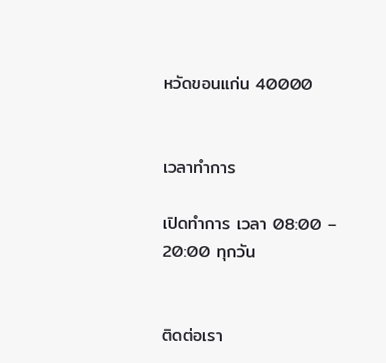หวัดขอนแก่น 40000


เวลาทำการ

เปิดทำการ เวลา 08:00 – 20:00 ทุกวัน


ติดต่อเรา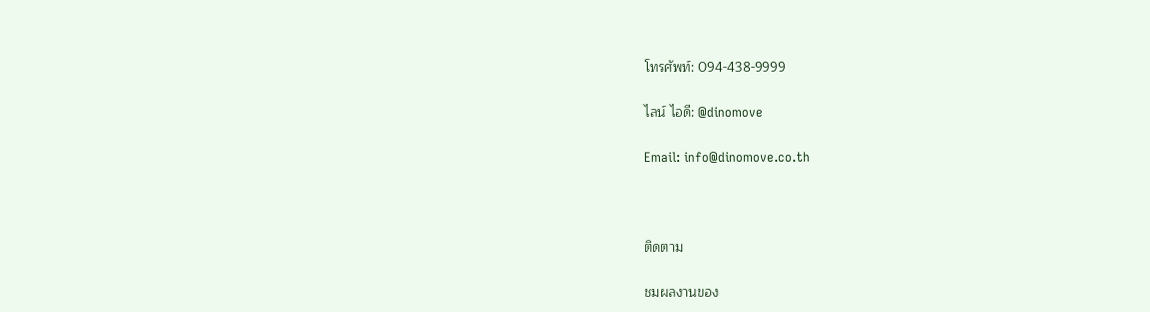โทรศัพท์: 094-438-9999

ไลน์ ไอดี: @dinomove

Email: info@dinomove.co.th



ติดตาม

ชมผลงานของ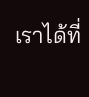เราได้ที่